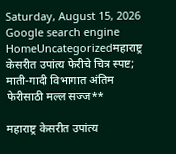Saturday, August 15, 2026
Google search engine
HomeUncategorizedमहाराष्ट्र केसरीत उपांत्य फेरीचे चित्र स्पष्ट; माती-गादी विभागात अंतिम फेरीसाठी मल्ल सज्ज**

महाराष्ट्र केसरीत उपांत्य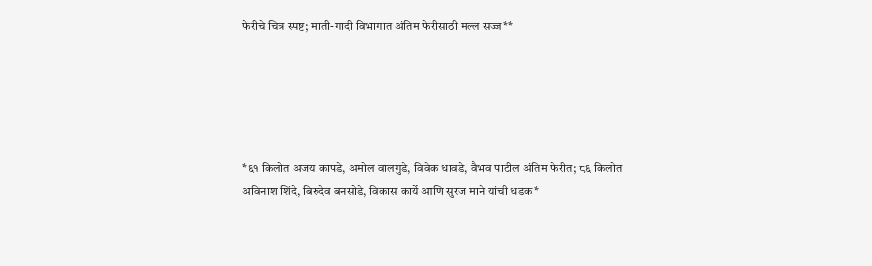फेरीचे चित्र स्पष्ट; माती-गादी विभागात अंतिम फेरीसाठी मल्ल सज्ज**





*६१ किलोत अजय कापडे, अमोल वालगुडे, विवेक धावडे, वैभव पाटील अंतिम फेरीत; ८६ किलोत अविनाश शिंदे, बिरुदेव बनसोडे, विकास कार्ये आणि सुरज माने यांची धडक*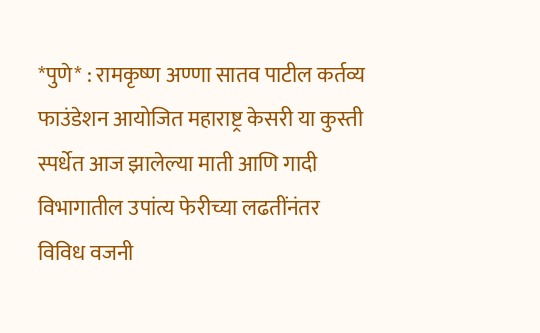*पुणे* : रामकृष्ण अण्णा सातव पाटील कर्तव्य फाउंडेशन आयोजित महाराष्ट्र केसरी या कुस्ती स्पर्धेत आज झालेल्या माती आणि गादी विभागातील उपांत्य फेरीच्या लढतींनंतर विविध वजनी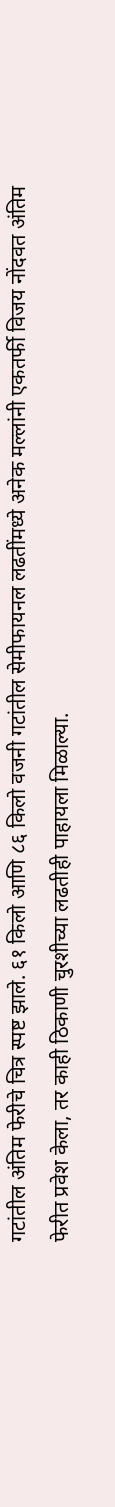गटांतील अंतिम फेरीचे चित्र स्पष्ट झाले. ६१ किलो आणि ८६ किलो वजनी गटांतील सेमीफायनल लढतींमध्ये अनेक मल्लांनी एकतर्फी विजय नोंदवत अंतिम फेरीत प्रवेश केला, तर काही ठिकाणी चुरशीच्या लढतीही पाहायला मिळाल्या.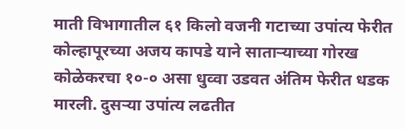माती विभागातील ६१ किलो वजनी गटाच्या उपांत्य फेरीत कोल्हापूरच्या अजय कापडे याने साताऱ्याच्या गोरख कोळेकरचा १०-० असा धुव्वा उडवत अंतिम फेरीत धडक मारली. दुसऱ्या उपांत्य लढतीत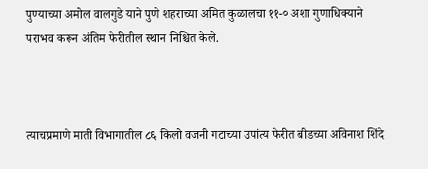पुण्याच्या अमोल वालगुडे याने पुणे शहराच्या अमित कुळालचा ११-० अशा गुणाधिक्याने पराभव करून अंतिम फेरीतील स्थान निश्चित केले.



त्याचप्रमाणे माती विभागातील ८६ किलो वजनी गटाच्या उपांत्य फेरीत बीडच्या अविनाश शिंदे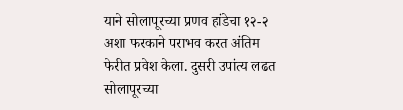याने सोलापूरच्या प्रणव हांडेचा १२-२ अशा फरकाने पराभव करत अंतिम फेरीत प्रवेश केला. दुसरी उपांत्य लढत सोलापूरच्या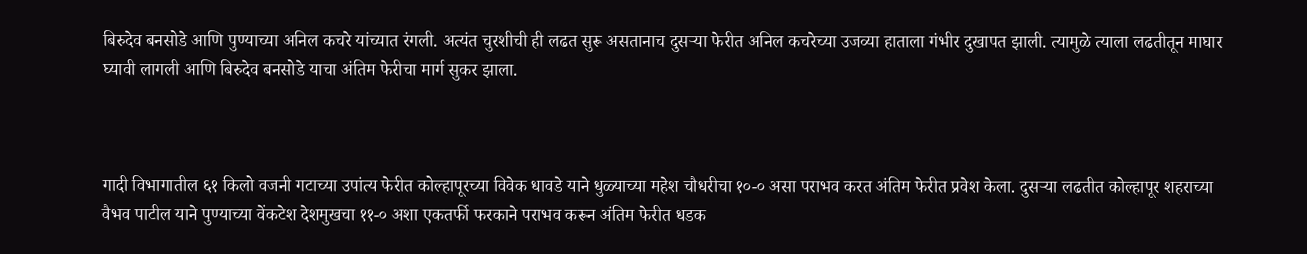बिरुदेव बनसोडे आणि पुण्याच्या अनिल कचरे यांच्यात रंगली. अत्यंत चुरशीची ही लढत सुरू असतानाच दुसऱ्या फेरीत अनिल कचरेच्या उजव्या हाताला गंभीर दुखापत झाली. त्यामुळे त्याला लढतीतून माघार घ्यावी लागली आणि बिरुदेव बनसोडे याचा अंतिम फेरीचा मार्ग सुकर झाला.



गादी विभागातील ६१ किलो वजनी गटाच्या उपांत्य फेरीत कोल्हापूरच्या विवेक धावडे याने धुळ्याच्या महेश चौधरीचा १०-० असा पराभव करत अंतिम फेरीत प्रवेश केला. दुसऱ्या लढतीत कोल्हापूर शहराच्या वैभव पाटील याने पुण्याच्या वेंकटेश देशमुखचा ११-० अशा एकतर्फी फरकाने पराभव करून अंतिम फेरीत धडक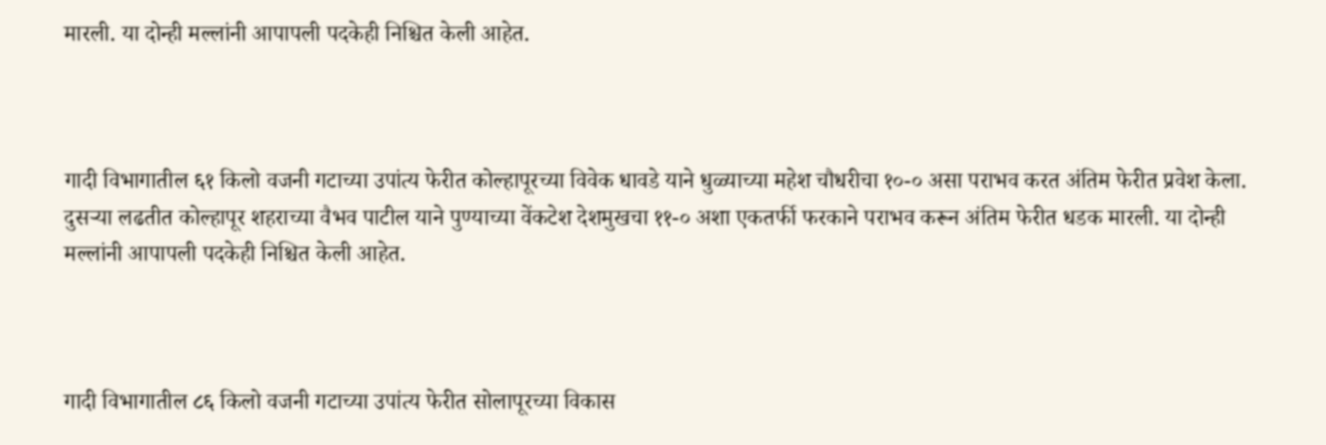मारली. या दोन्ही मल्लांनी आपापली पदकेही निश्चित केली आहेत.



गादी विभागातील ६१ किलो वजनी गटाच्या उपांत्य फेरीत कोल्हापूरच्या विवेक धावडे याने धुळ्याच्या महेश चौधरीचा १०-० असा पराभव करत अंतिम फेरीत प्रवेश केला. दुसऱ्या लढतीत कोल्हापूर शहराच्या वैभव पाटील याने पुण्याच्या वेंकटेश देशमुखचा ११-० अशा एकतर्फी फरकाने पराभव करून अंतिम फेरीत धडक मारली. या दोन्ही मल्लांनी आपापली पदकेही निश्चित केली आहेत.



गादी विभागातील ८६ किलो वजनी गटाच्या उपांत्य फेरीत सोलापूरच्या विकास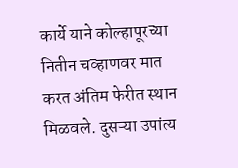कार्ये याने कोल्हापूरच्या नितीन चव्हाणवर मात करत अंतिम फेरीत स्थान मिळवले. दुसऱ्या उपांत्य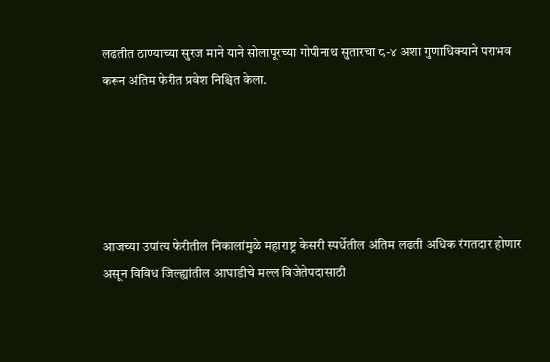लढतीत ठाण्याच्या सुरज माने याने सोलापूरच्या गोपीनाथ सुतारचा ८-४ अशा गुणाधिक्याने पराभव करून अंतिम फेरीत प्रवेश निश्चित केला.





आजच्या उपांत्य फेरीतील निकालांमुळे महाराष्ट्र केसरी स्पर्धेतील अंतिम लढती अधिक रंगतदार होणार असून विविध जिल्ह्यांतील आघाडीचे मल्ल विजेतेपदासाठी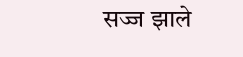सज्ज झाले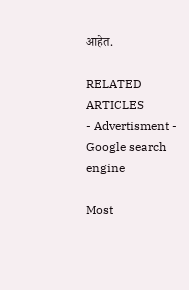आहेत.

RELATED ARTICLES
- Advertisment -
Google search engine

Most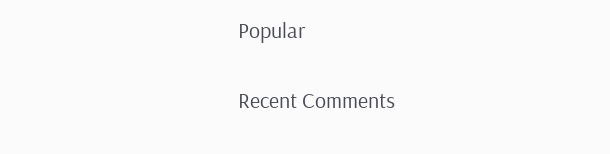Popular

Recent Comments